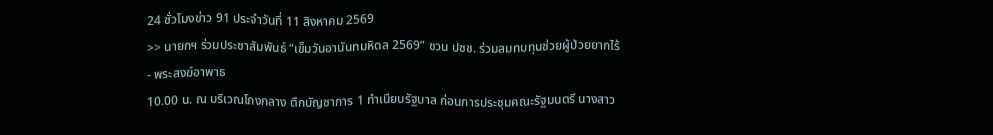24 ชั่วโมงข่าว 91 ประจำวันที่ 11 สิงหาคม 2569
>> นายกฯ ร่วมประชาสัมพันธ์ “เข็มวันอานันทมหิดล 2569” ชวน ปชช. ร่วมสมทบทุนช่วยผู้ป่วยยากไร้ - พระสงฆ์อาพาธ
10.00 น. ณ บริเวณโถงกลาง ตึกบัญชาการ 1 ทำเนียบรัฐบาล ก่อนการประชุมคณะรัฐมนตรี นางสาว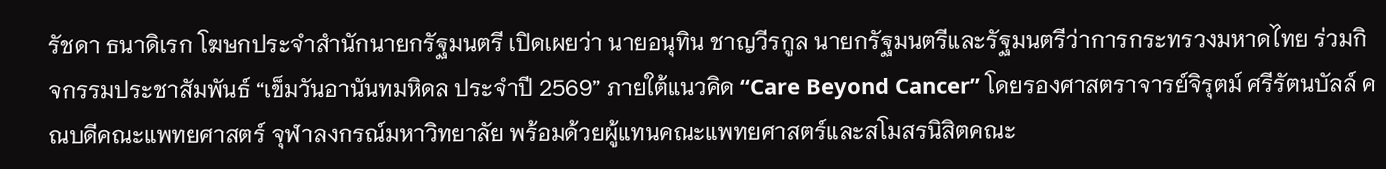รัชดา ธนาดิเรก โฆษกประจำสำนักนายกรัฐมนตรี เปิดเผยว่า นายอนุทิน ชาญวีรกูล นายกรัฐมนตรีและรัฐมนตรีว่าการกระทรวงมหาดไทย ร่วมกิจกรรมประชาสัมพันธ์ “เข็มวันอานันทมหิดล ประจำปี 2569” ภายใต้แนวคิด “Care Beyond Cancer” โดยรองศาสตราจารย์จิรุตม์ ศรีรัตนบัลล์ คณบดีคณะแพทยศาสตร์ จุฬาลงกรณ์มหาวิทยาลัย พร้อมด้วยผู้แทนคณะแพทยศาสตร์และสโมสรนิสิตคณะ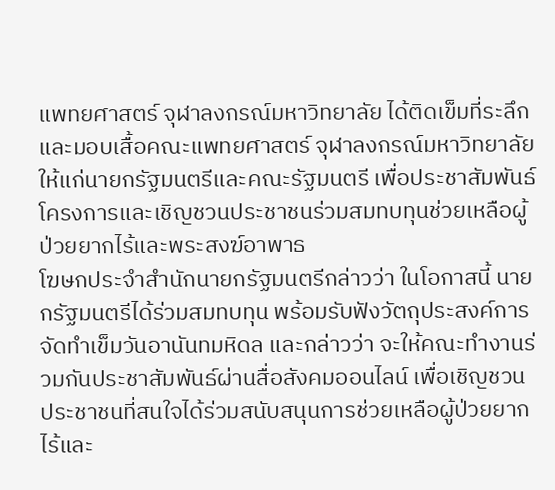แพทยศาสตร์ จุฬาลงกรณ์มหาวิทยาลัย ได้ติดเข็มที่ระลึกและมอบเสื้อคณะแพทยศาสตร์ จุฬาลงกรณ์มหาวิทยาลัย ให้แก่นายกรัฐมนตรีและคณะรัฐมนตรี เพื่อประชาสัมพันธ์โครงการและเชิญชวนประชาชนร่วมสมทบทุนช่วยเหลือผู้ป่วยยากไร้และพระสงฆ์อาพาธ
โฆษกประจำสำนักนายกรัฐมนตรีกล่าวว่า ในโอกาสนี้ นายกรัฐมนตรีได้ร่วมสมทบทุน พร้อมรับฟังวัตถุประสงค์การจัดทำเข็มวันอานันทมหิดล และกล่าวว่า จะให้คณะทำงานร่วมกันประชาสัมพันธ์ผ่านสื่อสังคมออนไลน์ เพื่อเชิญชวนประชาชนที่สนใจได้ร่วมสนับสนุนการช่วยเหลือผู้ป่วยยากไร้และ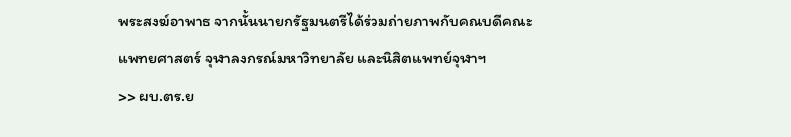พระสงฆ์อาพาธ จากนั้นนายกรัฐมนตรีได้ร่วมถ่ายภาพกับคณบดีคณะแพทยศาสตร์ จุฬาลงกรณ์มหาวิทยาลัย และนิสิตแพทย์จุฬาฯ
>> ผบ.ตร.ย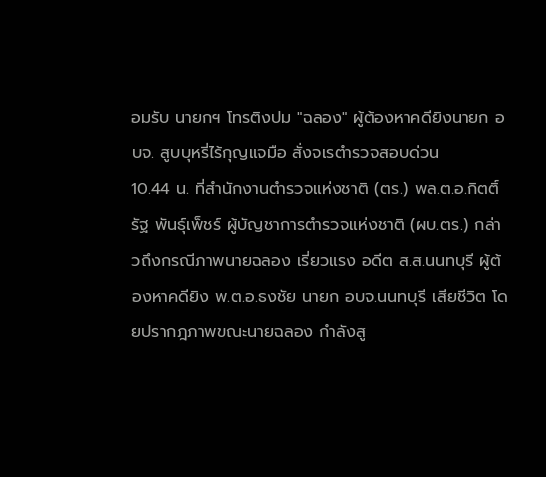อมรับ นายกฯ โทรติงปม "ฉลอง" ผู้ต้องหาคดียิงนายก อบจ. สูบบุหรี่ไร้กุญแจมือ สั่งจเรตำรวจสอบด่วน
10.44 น. ที่สำนักงานตำรวจแห่งชาติ (ตร.) พล.ต.อ.กิตติ์รัฐ พันธุ์เพ็ชร์ ผู้บัญชาการตำรวจแห่งชาติ (ผบ.ตร.) กล่าวถึงกรณีภาพนายฉลอง เรี่ยวแรง อดีต ส.ส.นนทบุรี ผู้ต้องหาคดียิง พ.ต.อ.ธงชัย นายก อบจ.นนทบุรี เสียชีวิต โดยปรากฎภาพขณะนายฉลอง กำลังสู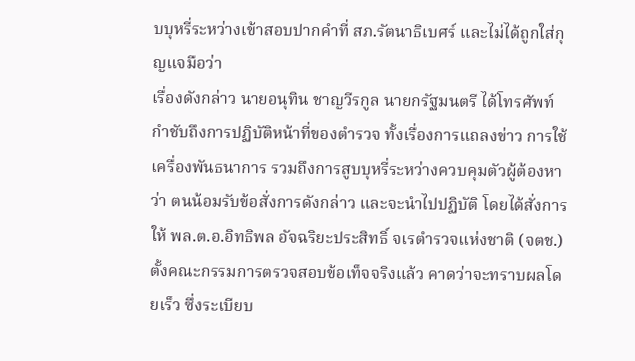บบุหรี่ระหว่างเข้าสอบปากคำที่ สภ.รัตนาธิเบศร์ และไม่ได้ถูกใส่กุญแจมือว่า
เรื่องดังกล่าว นายอนุทิน ชาญวีรกูล นายกรัฐมนตรี ได้โทรศัพท์กำชับถึงการปฏิบัติหน้าที่ของตำรวจ ทั้งเรื่องการแถลงข่าว การใช้เครื่องพันธนาการ รวมถึงการสูบบุหรี่ระหว่างควบคุมตัวผู้ต้องหา ว่า ตนน้อมรับข้อสั่งการดังกล่าว และจะนำไปปฏิบัติ โดยได้สั่งการให้ พล.ต.อ.อิทธิพล อัจฉริยะประสิทธิ์ จเรตำรวจแห่งชาติ (จตช.) ตั้งคณะกรรมการตรวจสอบข้อเท็จจริงแล้ว คาดว่าจะทราบผลโดยเร็ว ซึ่งระเบียบ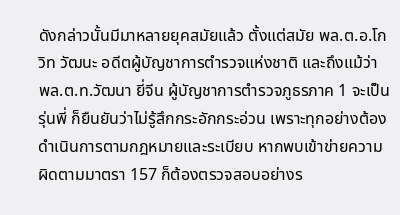ดังกล่าวนั้นมีมาหลายยุคสมัยแล้ว ตั้งแต่สมัย พล.ต.อ.โกวิท วัฒนะ อดีตผู้บัญชาการตำรวจแห่งชาติ และถึงแม้ว่า พล.ต.ท.วัฒนา ยี่จีน ผู้บัญชาการตำรวจภูธรภาค 1 จะเป็นรุ่นพี่ ก็ยืนยันว่าไม่รู้สึกกระอักกระอ่วน เพราะทุกอย่างต้องดำเนินการตามกฎหมายและระเบียบ หากพบเข้าข่ายความผิดตามมาตรา 157 ก็ต้องตรวจสอบอย่างร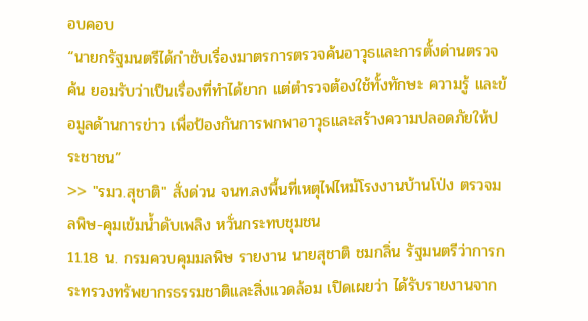อบคอบ
“นายกรัฐมนตรีได้กำชับเรื่องมาตรการตรวจค้นอาวุธและการตั้งด่านตรวจค้น ยอมรับว่าเป็นเรื่องที่ทำได้ยาก แต่ตำรวจต้องใช้ทั้งทักษะ ความรู้ และข้อมูลด้านการข่าว เพื่อป้องกันการพกพาอาวุธและสร้างความปลอดภัยให้ประชาชน”
>> "รมว.สุชาติ" สั่งด่วน จนท.ลงพื้นที่เหตุไฟไหม้โรงงานบ้านโป่ง ตรวจมลพิษ-คุมเข้มน้ำดับเพลิง หวั่นกระทบชุมชน
11.18 น. กรมควบคุมมลพิษ รายงาน นายสุชาติ ชมกลิ่น รัฐมนตรีว่าการกระทรวงทรัพยากรธรรมชาติและสิ่งแวดล้อม เปิดเผยว่า ได้รับรายงานจาก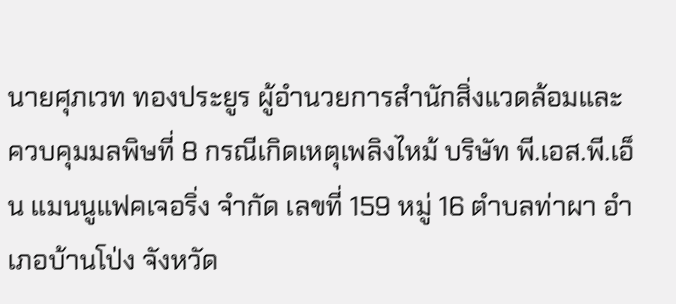นายศุภเวท ทองประยูร ผู้อำนวยการสำนักสิ่งแวดล้อมและควบคุมมลพิษที่ 8 กรณีเกิดเหตุเพลิงไหม้ บริษัท พี.เอส.พี.เอ็น แมนนูแฟคเจอริ่ง จำกัด เลขที่ 159 หมู่ 16 ตำบลท่าผา อำเภอบ้านโป่ง จังหวัด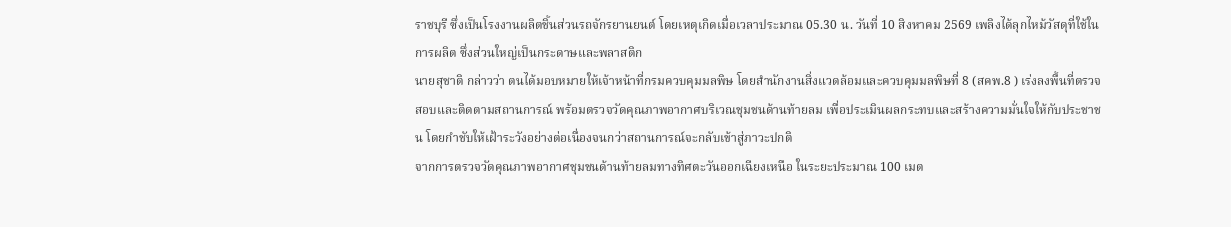ราชบุรี ซึ่งเป็นโรงงานผลิตชิ้นส่วนรถจักรยานยนต์ โดยเหตุเกิดเมื่อเวลาประมาณ 05.30 น. วันที่ 10 สิงหาคม 2569 เพลิงได้ลุกไหม้วัสดุที่ใช้ในการผลิต ซึ่งส่วนใหญ่เป็นกระดาษและพลาสติก
นายสุชาติ กล่าวว่า ตนได้มอบหมายให้เจ้าหน้าที่กรมควบคุมมลพิษ โดยสำนักงานสิ่งแวดล้อมและควบคุมมลพิษที่ 8 (สคพ.8 ) เร่งลงพื้นที่ตรวจสอบและติดตามสถานการณ์ พร้อมตรวจวัดคุณภาพอากาศบริเวณชุมชนด้านท้ายลม เพื่อประเมินผลกระทบและสร้างความมั่นใจให้กับประชาชน โดยกำชับให้เฝ้าระวังอย่างต่อเนื่องจนกว่าสถานการณ์จะกลับเข้าสู่ภาวะปกติ
จากการตรวจวัดคุณภาพอากาศชุมชนด้านท้ายลมทางทิศตะวันออกเฉียงเหนือ ในระยะประมาณ 100 เมต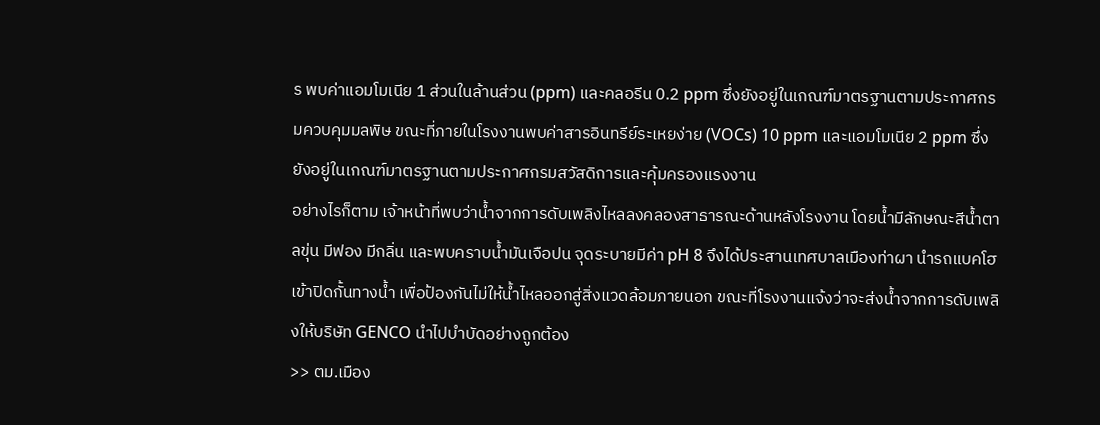ร พบค่าแอมโมเนีย 1 ส่วนในล้านส่วน (ppm) และคลอรีน 0.2 ppm ซึ่งยังอยู่ในเกณฑ์มาตรฐานตามประกาศกรมควบคุมมลพิษ ขณะที่ภายในโรงงานพบค่าสารอินทรีย์ระเหยง่าย (VOCs) 10 ppm และแอมโมเนีย 2 ppm ซึ่งยังอยู่ในเกณฑ์มาตรฐานตามประกาศกรมสวัสดิการและคุ้มครองแรงงาน
อย่างไรก็ตาม เจ้าหน้าที่พบว่าน้ำจากการดับเพลิงไหลลงคลองสาธารณะด้านหลังโรงงาน โดยน้ำมีลักษณะสีน้ำตาลขุ่น มีฟอง มีกลิ่น และพบคราบน้ำมันเจือปน จุดระบายมีค่า pH 8 จึงได้ประสานเทศบาลเมืองท่าผา นำรถแบคโฮเข้าปิดกั้นทางน้ำ เพื่อป้องกันไม่ให้น้ำไหลออกสู่สิ่งแวดล้อมภายนอก ขณะที่โรงงานแจ้งว่าจะส่งน้ำจากการดับเพลิงให้บริษัท GENCO นำไปบำบัดอย่างถูกต้อง
>> ตม.เมือง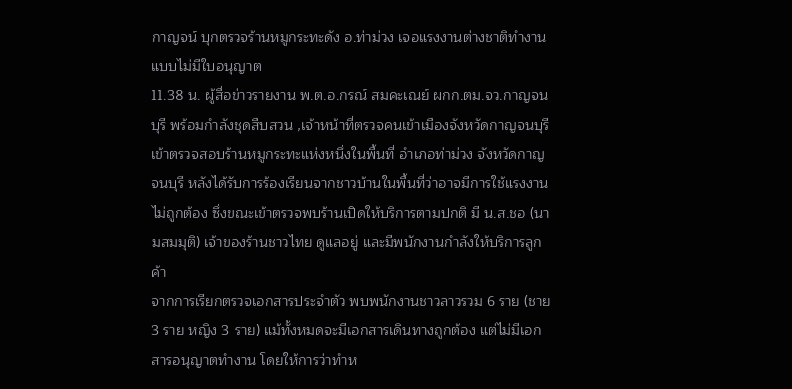กาญจน์ บุกตรวจร้านหมูกระทะดัง อ.ท่าม่วง เจอแรงงานต่างชาติทำงานแบบไม่มีใบอนุญาต
11.38 น. ผู้สื่อข่าวรายงาน พ.ต.อ.กรณ์ สมคะเณย์ ผกก.ตม.จว.กาญจนบุรี พร้อมกำลังชุดสืบสวน ,เจ้าหน้าที่ตรวจคนเข้าเมืองจังหวัดกาญจนบุรี เข้าตรวจสอบร้านหมูกระทะแห่งหนึ่งในพื้นที่ อำเภอท่าม่วง จังหวัดกาญจนบุรี หลังได้รับการร้องเรียนจากชาวบ้านในพื้นที่ว่าอาจมีการใช้แรงงานไม่ถูกต้อง ซึ่งขณะเข้าตรวจพบร้านเปิดให้บริการตามปกติ มี น.ส.ชอ (นามสมมุติ) เจ้าของร้านชาวไทย ดูแลอยู่ และมีพนักงานกำลังให้บริการลูกค้า
จากการเรียกตรวจเอกสารประจำตัว พบพนักงานชาวลาวรวม 6 ราย (ชาย 3 ราย หญิง 3 ราย) แม้ทั้งหมดจะมีเอกสารเดินทางถูกต้อง แต่ไม่มีเอกสารอนุญาตทำงาน โดยให้การว่าทำห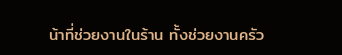น้าที่ช่วยงานในร้าน ทั้งช่วยงานครัว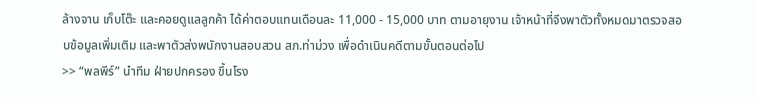ล้างจาน เก็บโต๊ะ และคอยดูแลลูกค้า ได้ค่าตอบแทนเดือนละ 11,000 - 15,000 บาท ตามอายุงาน เจ้าหน้าที่จึงพาตัวทั้งหมดมาตรวจสอบข้อมูลเพิ่มเติม และพาตัวส่งพนักงานสอบสวน สภ.ท่าม่วง เพื่อดำเนินคดีตามขั้นตอนต่อไป
>> “พลพีร์” นำทีม ฝ่ายปกครอง ขึ้นโรง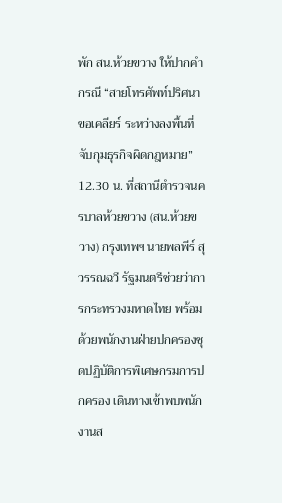พัก สน.ห้วยขวาง ให้ปากคำกรณี “สายโทรศัพท์ปริศนาขอเคลียร์ ระหว่างลงพื้นที่จับกุมธุรกิจผิดกฎหมาย”
12.30 น. ที่สถานีตำรวจนครบาลห้วยขวาง (สน.ห้วยขวาง) กรุงเทพฯ นายพลพีร์ สุวรรณฉวี รัฐมนตรีช่วยว่าการกระทรวงมหาดไทย พร้อมด้วยพนักงานฝ่ายปกครองชุดปฏิบัติการพิเศษกรมการปกครอง เดินทางเข้าพบพนักงานส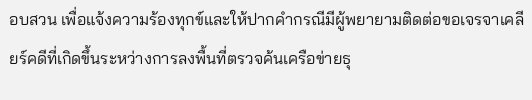อบสวน เพื่อแจ้งความร้องทุกข์และให้ปากคำกรณีมีผู้พยายามติดต่อขอเจรจาเคลียร์คดีที่เกิดขึ้นระหว่างการลงพื้นที่ตรวจค้นเครือข่ายธุ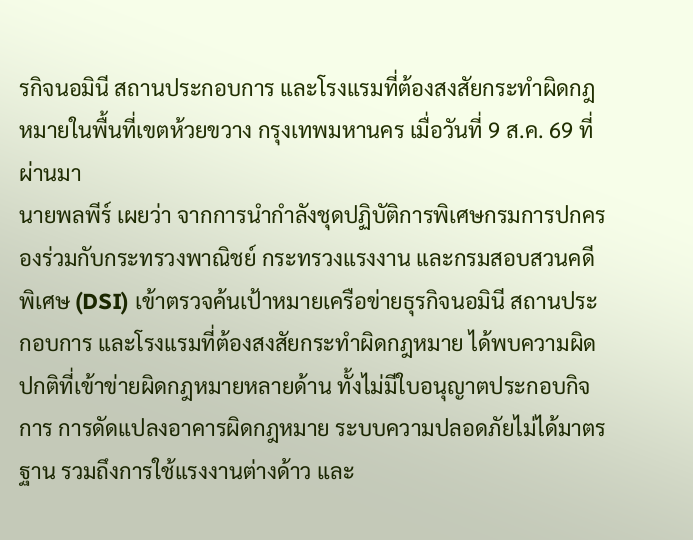รกิจนอมินี สถานประกอบการ และโรงแรมที่ต้องสงสัยกระทำผิดกฎหมายในพื้นที่เขตห้วยขวาง กรุงเทพมหานคร เมื่อวันที่ 9 ส.ค. 69 ที่ผ่านมา
นายพลพีร์ เผยว่า จากการนำกำลังชุดปฏิบัติการพิเศษกรมการปกครองร่วมกับกระทรวงพาณิชย์ กระทรวงแรงงาน และกรมสอบสวนคดีพิเศษ (DSI) เข้าตรวจค้นเป้าหมายเครือข่ายธุรกิจนอมินี สถานประกอบการ และโรงแรมที่ต้องสงสัยกระทำผิดกฎหมาย ได้พบความผิดปกติที่เข้าข่ายผิดกฎหมายหลายด้าน ทั้งไม่มีใบอนุญาตประกอบกิจการ การดัดแปลงอาคารผิดกฎหมาย ระบบความปลอดภัยไม่ได้มาตรฐาน รวมถึงการใช้แรงงานต่างด้าว และ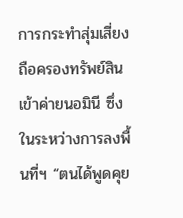การกระทำสุ่มเสี่ยงถือครองทรัพย์สินเข้าค่ายนอมินี ซึ่งในระหว่างการลงพื้นที่ฯ “ตนได้พูดคุย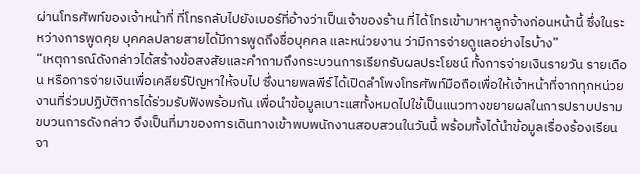ผ่านโทรศัพท์ของเจ้าหน้าที่ ที่โทรกลับไปยังเบอร์ที่อ้างว่าเป็นเจ้าของร้าน ที่ได้โทรเข้ามาหาลูกจ้างก่อนหน้านี้ ซึ่งในระหว่างการพูดคุย บุคคลปลายสายได้มีการพูดถึงชื่อบุคคล และหน่วยงาน ว่ามีการจ่ายดูแลอย่างไรบ้าง”
“เหตุการณ์ดังกล่าวได้สร้างข้อสงสัยและคำถามถึงกระบวนการเรียกรับผลประโยชน์ ทั้งการจ่ายเงินรายวัน รายเดือน หรือการจ่ายเงินเพื่อเคลียร์ปัญหาให้จบไป ซึ่งนายพลพีร์ได้เปิดลำโพงโทรศัพท์มือถือเพื่อให้เจ้าหน้าที่จากทุกหน่วยงานที่ร่วมปฏิบัติการได้ร่วมรับฟังพร้อมกัน เพื่อนำข้อมูลเบาะแสทั้งหมดไปใช้เป็นแนวทางขยายผลในการปราบปรามขบวนการดังกล่าว จึงเป็นที่มาของการเดินทางเข้าพบพนักงานสอบสวนในวันนี้ พร้อมทั้งได้นำข้อมูลเรื่องร้องเรียนจา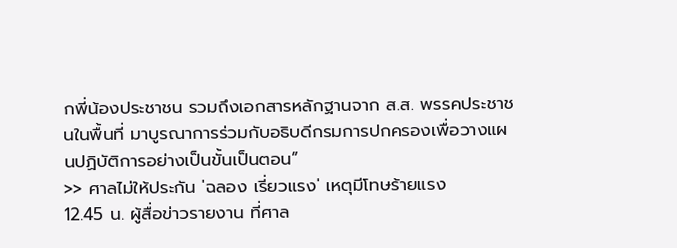กพี่น้องประชาชน รวมถึงเอกสารหลักฐานจาก ส.ส. พรรคประชาชนในพื้นที่ มาบูรณาการร่วมกับอธิบดีกรมการปกครองเพื่อวางแผนปฏิบัติการอย่างเป็นขั้นเป็นตอน”
>> ศาลไม่ให้ประกัน 'ฉลอง เรี่ยวแรง' เหตุมีโทษร้ายแรง
12.45 น. ผู้สื่อข่าวรายงาน ที่ศาล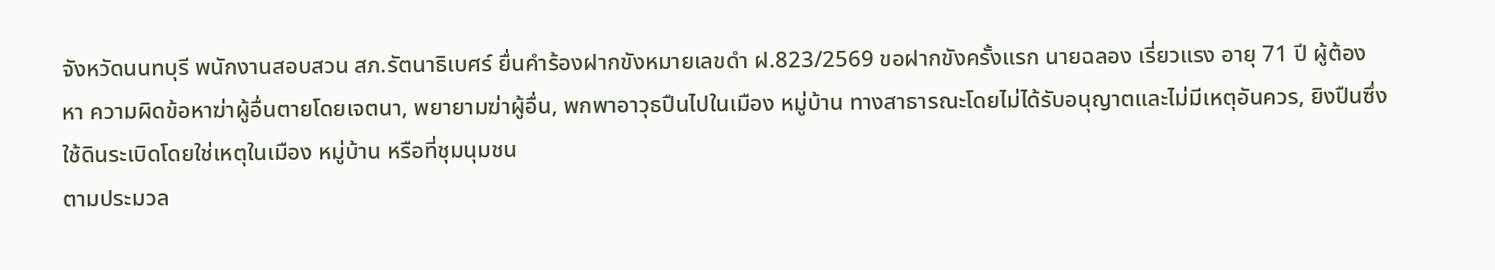จังหวัดนนทบุรี พนักงานสอบสวน สภ.รัตนาธิเบศร์ ยื่นคำร้องฝากขังหมายเลขดำ ฝ.823/2569 ขอฝากขังครั้งแรก นายฉลอง เรี่ยวแรง อายุ 71 ปี ผู้ต้องหา ความผิดข้อหาฆ่าผู้อื่นตายโดยเจตนา, พยายามฆ่าผู้อื่น, พกพาอาวุธปืนไปในเมือง หมู่บ้าน ทางสาธารณะโดยไม่ได้รับอนุญาตและไม่มีเหตุอันควร, ยิงปืนซึ่งใช้ดินระเบิดโดยใช่เหตุในเมือง หมู่บ้าน หรือที่ชุมนุมชน
ตามประมวล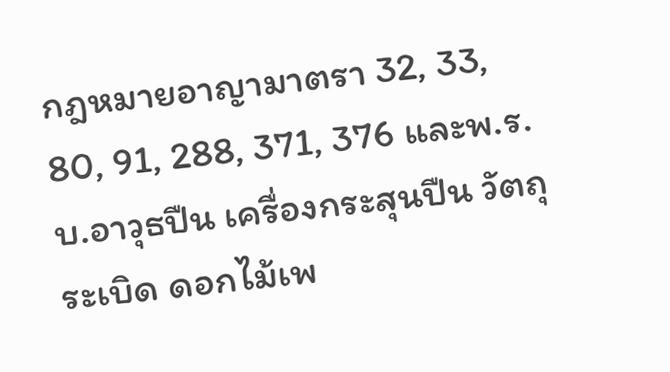กฎหมายอาญามาตรา 32, 33, 80, 91, 288, 371, 376 และพ.ร.บ.อาวุธปืน เครื่องกระสุนปืน วัตถุระเบิด ดอกไม้เพ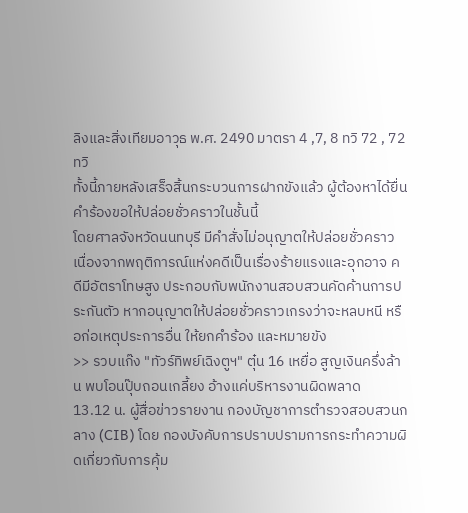ลิงและสิ่งเทียมอาวุธ พ.ศ. 2490 มาตรา 4 ,7, 8 ทวิ 72 , 72 ทวิ
ทั้งนี้ภายหลังเสร็จสิ้นกระบวนการฝากขังแล้ว ผู้ต้องหาได้ยื่นคำร้องขอให้ปล่อยชั่วคราวในชั้นนี้
โดยศาลจังหวัดนนทบุรี มีคำสั่งไม่อนุญาตให้ปล่อยชั่วคราว เนื่องจากพฤติการณ์แห่งคดีเป็นเรื่องร้ายแรงและอุกอาจ คดีมีอัตราโทษสูง ประกอบกับพนักงานสอบสวนคัดค้านการประกันตัว หากอนุญาตให้ปล่อยชั่วคราวเกรงว่าจะหลบหนี หรือก่อเหตุประการอื่น ให้ยกคำร้อง และหมายขัง
>> รวบแก๊ง "ทัวร์ทิพย์เฉิงตูฯ" ตุ๋น 16 เหยื่อ สูญเงินครึ่งล้าน พบโอนปุ๊บถอนเกลี้ยง อ้างแค่บริหารงานผิดพลาด
13.12 น. ผู้สื่อข่าวรายงาน กองบัญชาการตำรวจสอบสวนกลาง (CIB) โดย กองบังคับการปราบปรามการกระทำความผิดเกี่ยวกับการคุ้ม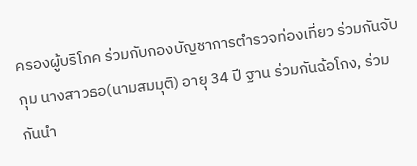ครองผู้บริโภค ร่วมกับกองบัญชาการตำรวจท่องเที่ยว ร่วมกันจับกุม นางสาวธอ(นามสมมุติ) อายุ 34 ปี ฐาน ร่วมกันฉ้อโกง, ร่วมกันนำ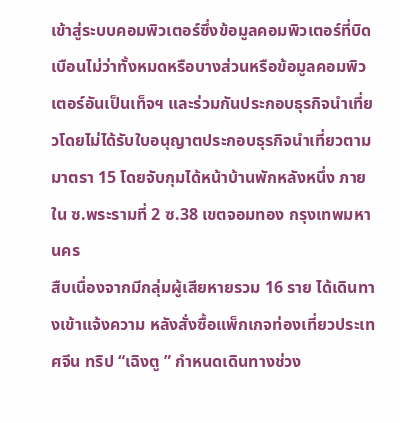เข้าสู่ระบบคอมพิวเตอร์ซึ่งข้อมูลคอมพิวเตอร์ที่บิดเบือนไม่ว่าทั้งหมดหรือบางส่วนหรือข้อมูลคอมพิวเตอร์อันเป็นเท็จฯ และร่วมกันประกอบธุรกิจนำเที่ยวโดยไม่ได้รับใบอนุญาตประกอบธุรกิจนำเที่ยวตามมาตรา 15 โดยจับกุมได้หน้าบ้านพักหลังหนึ่ง ภายใน ซ.พระรามที่ 2 ซ.38 เขตจอมทอง กรุงเทพมหานคร
สืบเนื่องจากมีกลุ่มผู้เสียหายรวม 16 ราย ได้เดินทางเข้าแจ้งความ หลังสั่งซื้อแพ็กเกจท่องเที่ยวประเทศจีน ทริป “เฉิงตู ” กำหนดเดินทางช่วง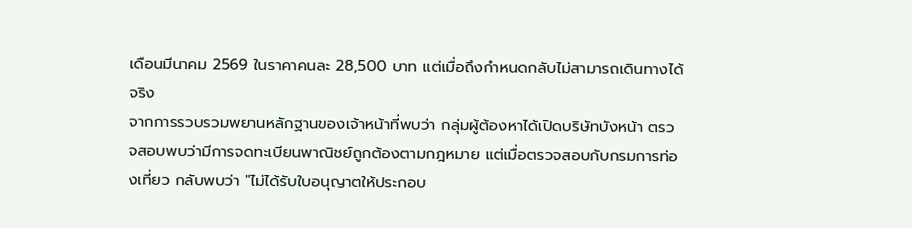เดือนมีนาคม 2569 ในราคาคนละ 28,500 บาท แต่เมื่อถึงกำหนดกลับไม่สามารถเดินทางได้จริง
จากการรวบรวมพยานหลักฐานของเจ้าหน้าที่พบว่า กลุ่มผู้ต้องหาได้เปิดบริษัทบังหน้า ตรวจสอบพบว่ามีการจดทะเบียนพาณิชย์ถูกต้องตามกฎหมาย แต่เมื่อตรวจสอบกับกรมการท่องเที่ยว กลับพบว่า "ไม่ได้รับใบอนุญาตให้ประกอบ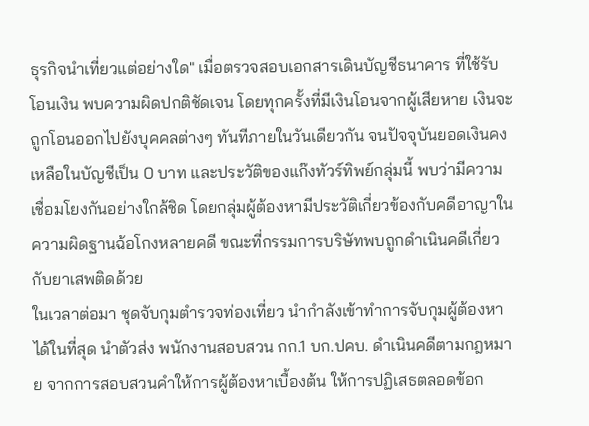ธุรกิจนำเที่ยวแต่อย่างใด" เมื่อตรวจสอบเอกสารเดินบัญชีธนาคาร ที่ใช้รับโอนเงิน พบความผิดปกติชัดเจน โดยทุกครั้งที่มีเงินโอนจากผู้เสียหาย เงินจะถูกโอนออกไปยังบุคคลต่างๆ ทันทีภายในวันเดียวกัน จนปัจจุบันยอดเงินคงเหลือในบัญชีเป็น 0 บาท และประวัติของแก๊งทัวร์ทิพย์กลุ่มนี้ พบว่ามีความเชื่อมโยงกันอย่างใกล้ชิด โดยกลุ่มผู้ต้องหามีประวัติเกี่ยวข้องกับคดีอาญาในความผิดฐานฉ้อโกงหลายคดี ขณะที่กรรมการบริษัทพบถูกดำเนินคดีเกี่ยวกับยาเสพติดด้วย
ในเวลาต่อมา ชุดจับกุมตำรวจท่องเที่ยว นำกำลังเข้าทำการจับกุมผู้ต้องหาได้ในที่สุด นำตัวส่ง พนักงานสอบสวน กก.1 บก.ปคบ. ดำเนินคดีตามกฎหมาย จากการสอบสวนคำให้การผู้ต้องหาเบื้องต้น ให้การปฏิเสธตลอดข้อก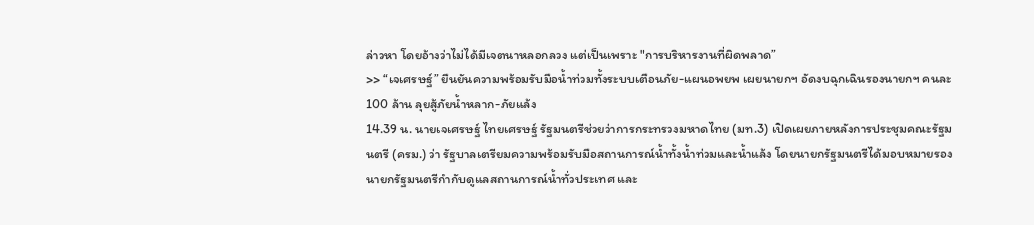ล่าวหา โดยอ้างว่าไม่ได้มีเจตนาหลอกลวง แต่เป็นเพราะ "การบริหารงานที่ผิดพลาด”
>> “เจเศรษฐ์” ยืนยันความพร้อมรับมือน้ำท่วมทั้งระบบเตือนภัย-แผนอพยพ เผยนายกฯ อัดงบฉุกเฉินรองนายกฯ คนละ 100 ล้าน ลุยสู้ภัยน้ำหลาก-ภัยแล้ง
14.39 น. นายเจเศรษฐ์ ไทยเศรษฐ์ รัฐมนตรีช่วยว่าการกระทรวงมหาดไทย (มท.3) เปิดเผยภายหลังการประชุมคณะรัฐมนตรี (ครม.) ว่า รัฐบาลเตรียมความพร้อมรับมือสถานการณ์น้ำทั้งน้ำท่วมและน้ำแล้ง โดยนายกรัฐมนตรีได้มอบหมายรองนายกรัฐมนตรีกำกับดูแลสถานการณ์น้ำทั่วประเทศ และ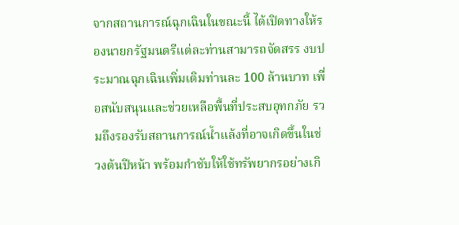จากสถานการณ์ฉุกเฉินในขณะนี้ ได้เปิดทางให้รองนายกรัฐมนตรีแต่ละท่านสามารถจัดสรร งบประมาณฉุกเฉินเพิ่มเติมท่านละ 100 ล้านบาท เพื่อสนับสนุนและช่วยเหลือพื้นที่ประสบอุทกภัย รวมถึงรองรับสถานการณ์น้ำแล้งที่อาจเกิดขึ้นในช่วงต้นปีหน้า พร้อมกำชับให้ใช้ทรัพยากรอย่างเกิ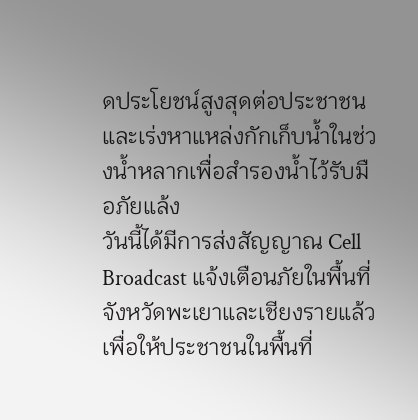ดประโยชน์สูงสุดต่อประชาชน และเร่งหาแหล่งกักเก็บน้ำในช่วงน้ำหลากเพื่อสำรองน้ำไว้รับมือภัยแล้ง
วันนี้ได้มีการส่งสัญญาณ Cell Broadcast แจ้งเตือนภัยในพื้นที่จังหวัดพะเยาและเชียงรายแล้ว เพื่อให้ประชาชนในพื้นที่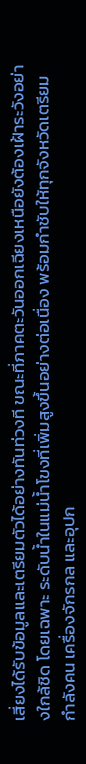เสี่ยงได้รับข้อมูลและเตรียมตัวได้อย่างทันท่วงที ขณะที่ภาคตะวันออกเฉียงเหนือยังต้องเฝ้าระวังอย่างใกล้ชิด โดยเฉพาะ ระดับน้ำในแม่น้ำโขงที่เพิ่มสูงขึ้นอย่างต่อเนื่อง พร้อมกำชับให้ทุกจังหวัดเตรียมกำลังคน เครื่องจักรกล และอุปก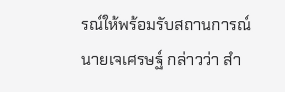รณ์ให้พร้อมรับสถานการณ์
นายเจเศรษฐ์ กล่าวว่า สำ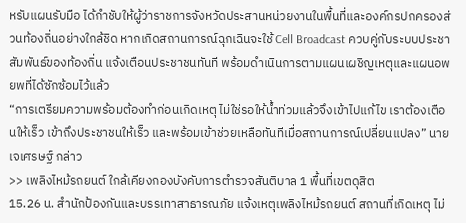หรับแผนรับมือ ได้กำชับให้ผู้ว่าราชการจังหวัดประสานหน่วยงานในพื้นที่และองค์กรปกครองส่วนท้องถิ่นอย่างใกล้ชิด หากเกิดสถานการณ์ฉุกเฉินจะใช้ Cell Broadcast ควบคู่กับระบบประชาสัมพันธ์ของท้องถิ่น แจ้งเตือนประชาชนทันที พร้อมดำเนินการตามแผนเผชิญเหตุและแผนอพยพที่ได้ซักซ้อมไว้แล้ว
“การเตรียมความพร้อมต้องทำก่อนเกิดเหตุ ไม่ใช่รอให้น้ำท่วมแล้วจึงเข้าไปแก้ไข เราต้องเตือนให้เร็ว เข้าถึงประชาชนให้เร็ว และพร้อมเข้าช่วยเหลือทันทีเมื่อสถานการณ์เปลี่ยนแปลง” นายเจเศรษฐ์ กล่าว
>> เพลิงไหม้รถยนต์ ใกล้เคียงกองบังคับการตำรวจสันติบาล 1 พื้นที่เขตดุสิต
15.26 น. สำนักป้องกันและบรรเทาสาธารณภัย แจ้งเหตุเพลิงไหม้รถยนต์ สถานที่เกิดเหตุ ไม่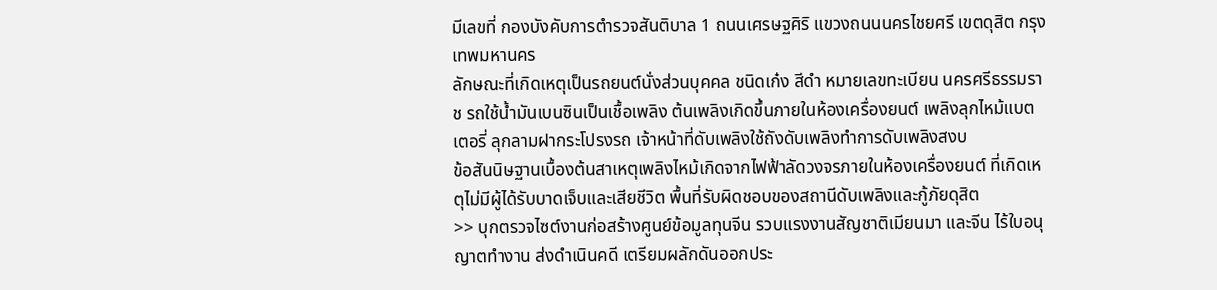มีเลขที่ กองบังคับการตำรวจสันติบาล 1 ถนนเศรษฐศิริ แขวงถนนนครไชยศรี เขตดุสิต กรุงเทพมหานคร
ลักษณะที่เกิดเหตุเป็นรถยนต์นั่งส่วนบุคคล ชนิดเก๋ง สีดำ หมายเลขทะเบียน นครศรีธรรมราช รถใช้น้ำมันเบนซินเป็นเชื้อเพลิง ต้นเพลิงเกิดขึ้นภายในห้องเครื่องยนต์ เพลิงลุกไหม้แบตเตอรี่ ลุกลามฝากระโปรงรถ เจ้าหน้าที่ดับเพลิงใช้ถังดับเพลิงทำการดับเพลิงสงบ
ข้อสันนิษฐานเบื้องต้นสาเหตุเพลิงไหม้เกิดจากไฟฟ้าลัดวงจรภายในห้องเครื่องยนต์ ที่เกิดเหตุไม่มีผู้ได้รับบาดเจ็บและเสียชีวิต พื้นที่รับผิดชอบของสถานีดับเพลิงและกู้ภัยดุสิต
>> บุกตรวจไซต์งานก่อสร้างศูนย์ข้อมูลทุนจีน รวบแรงงานสัญชาติเมียนมา และจีน ไร้ใบอนุญาตทำงาน ส่งดำเนินคดี เตรียมผลักดันออกประ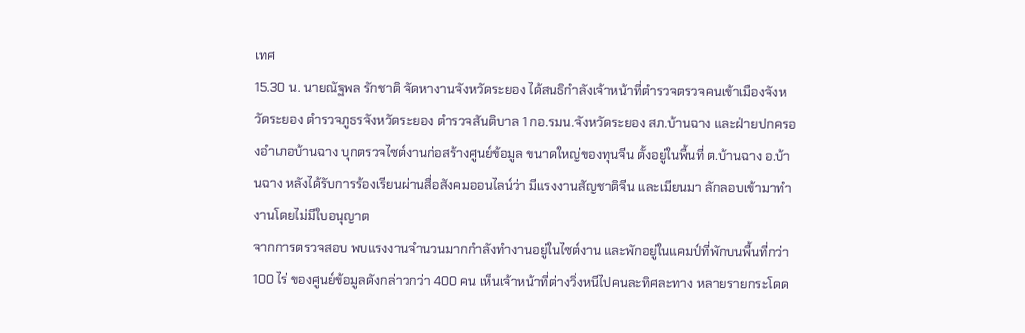เทศ
15.30 น. นายณัฐพล รักชาติ จัดหางานจังหวัดระยอง ได้สนธิกำลังเจ้าหน้าที่ตำรวจตรวจคนเข้าเมืองจังหวัดระยอง ตำรวจภูธรจังหวัดระยอง ตำรวจสันติบาล 1 กอ.รมน.จังหวัดระยอง สภ.บ้านฉาง และฝ่ายปกครองอำเภอบ้านฉาง บุกตรวจไซต์งานก่อสร้างศูนย์ข้อมูล ขนาดใหญ่ของทุนจีน ตั้งอยู่ในพื้นที่ ต.บ้านฉาง อ.บ้านฉาง หลังได้รับการร้องเรียนผ่านสื่อสังคมออนไลน์ว่า มีแรงงานสัญชาติจีน และเมียนมา ลักลอบเข้ามาทำงานโดยไม่มีใบอนุญาต
จากการตรวจสอบ พบแรงงานจำนวนมากกำลังทำงานอยู่ในไซต์งาน และพักอยู่ในแคมป์ที่พักบนพื้นที่กว่า 100 ไร่ ของศูนย์ข้อมูลดังกล่าวกว่า 400 คน เห็นเจ้าหน้าที่ต่างวิ่งหนีไปคนละทิศละทาง หลายรายกระโดด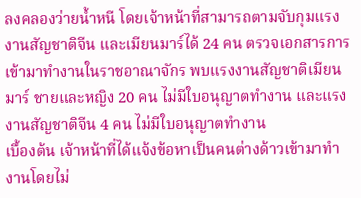ลงคลองว่ายน้ำหนี โดยเจ้าหน้าที่สามารถตามจับกุมแรงงานสัญชาติจีน และเมียนมาร์ได้ 24 คน ตรวจเอกสารการเข้ามาทำงานในราชอาณาจักร พบแรงงานสัญชาติเมียนมาร์ ชายและหญิง 20 คน ไม่มีใบอนุญาตทำงาน และแรงงานสัญชาติจีน 4 คน ไม่มีใบอนุญาตทำงาน
เบื้องต้น เจ้าหน้าที่ได้แจ้งข้อหาเป็นคนต่างด้าวเข้ามาทำงานโดยไม่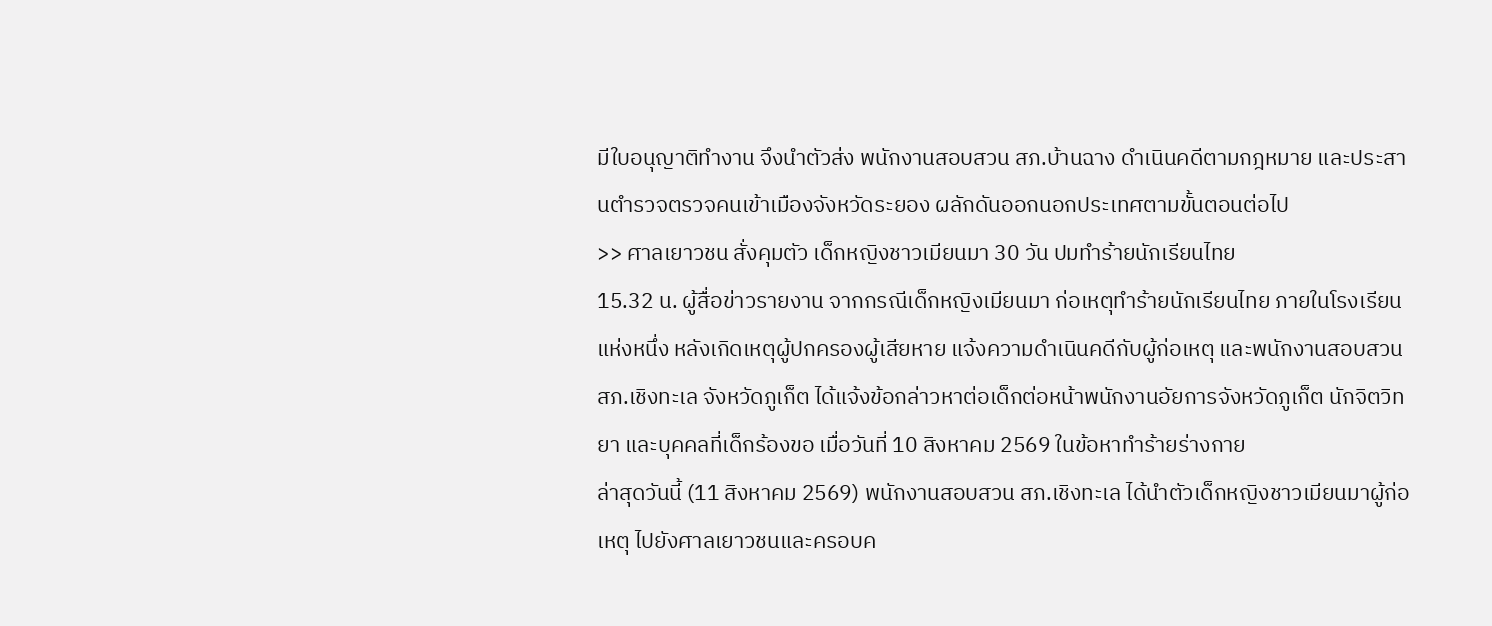มีใบอนุญาติทำงาน จึงนำตัวส่ง พนักงานสอบสวน สภ.บ้านฉาง ดำเนินคดีตามกฎหมาย และประสานตำรวจตรวจคนเข้าเมืองจังหวัดระยอง ผลักดันออกนอกประเทศตามขั้นตอนต่อไป
>> ศาลเยาวชน สั่งคุมตัว เด็กหญิงชาวเมียนมา 30 วัน ปมทำร้ายนักเรียนไทย
15.32 น. ผู้สื่อข่าวรายงาน จากกรณีเด็กหญิงเมียนมา ก่อเหตุทำร้ายนักเรียนไทย ภายในโรงเรียนแห่งหนึ่ง หลังเกิดเหตุผู้ปกครองผู้เสียหาย แจ้งความดำเนินคดีกับผู้ก่อเหตุ และพนักงานสอบสวน สภ.เชิงทะเล จังหวัดภูเก็ต ได้แจ้งข้อกล่าวหาต่อเด็กต่อหน้าพนักงานอัยการจังหวัดภูเก็ต นักจิตวิทยา และบุคคลที่เด็กร้องขอ เมื่อวันที่ 10 สิงหาคม 2569 ในข้อหาทำร้ายร่างกาย
ล่าสุดวันนี้ (11 สิงหาคม 2569) พนักงานสอบสวน สภ.เชิงทะเล ได้นำตัวเด็กหญิงชาวเมียนมาผู้ก่อเหตุ ไปยังศาลเยาวชนและครอบค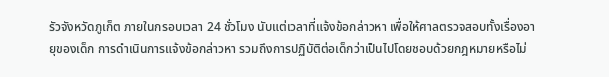รัวจังหวัดภูเก็ต ภายในกรอบเวลา 24 ชั่วโมง นับแต่เวลาที่แจ้งข้อกล่าวหา เพื่อให้ศาลตรวจสอบทั้งเรื่องอายุของเด็ก การดำเนินการแจ้งข้อกล่าวหา รวมถึงการปฏิบัติต่อเด็กว่าเป็นไปโดยชอบด้วยกฎหมายหรือไม่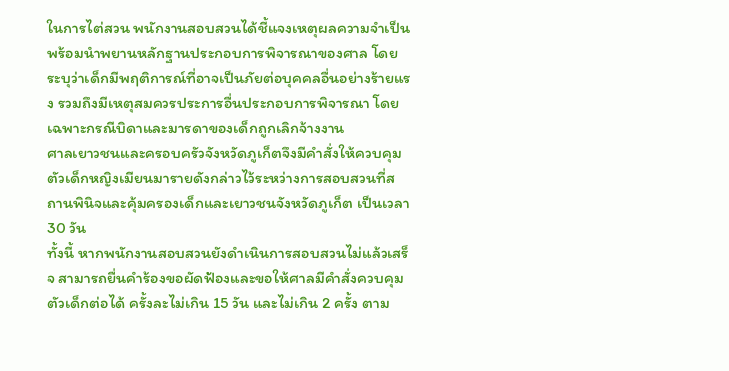ในการไต่สวน พนักงานสอบสวนได้ชี้แจงเหตุผลความจำเป็น พร้อมนำพยานหลักฐานประกอบการพิจารณาของศาล โดยระบุว่าเด็กมีพฤติการณ์ที่อาจเป็นภัยต่อบุคคลอื่นอย่างร้ายแรง รวมถึงมีเหตุสมควรประการอื่นประกอบการพิจารณา โดยเฉพาะกรณีบิดาและมารดาของเด็กถูกเลิกจ้างงาน
ศาลเยาวชนและครอบครัวจังหวัดภูเก็ตจึงมีคำสั่งให้ควบคุมตัวเด็กหญิงเมียนมารายดังกล่าวไว้ระหว่างการสอบสวนที่สถานพินิจและคุ้มครองเด็กและเยาวชนจังหวัดภูเก็ต เป็นเวลา 30 วัน
ทั้งนี้ หากพนักงานสอบสวนยังดำเนินการสอบสวนไม่แล้วเสร็จ สามารถยื่นคำร้องขอผัดฟ้องและขอให้ศาลมีคำสั่งควบคุมตัวเด็กต่อได้ ครั้งละไม่เกิน 15 วัน และไม่เกิน 2 ครั้ง ตาม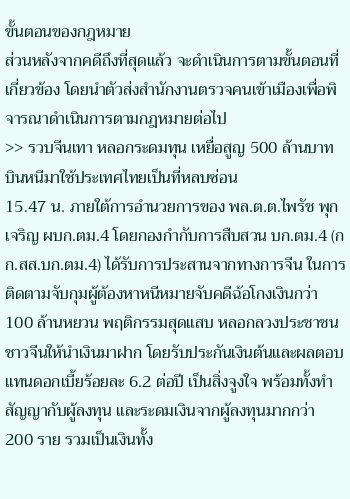ขั้นตอนของกฎหมาย
ส่วนหลังจากคดีถึงที่สุดแล้ว จะดำเนินการตามขั้นตอนที่เกี่ยวข้อง โดยนำตัวส่งสำนักงานตรวจคนเข้าเมืองเพื่อพิจารณาดำเนินการตามกฎหมายต่อไป
>> รวบจีนเทา หลอกระดมทุน เหยื่อสูญ 500 ล้านบาท บินหนีมาใช้ประเทศไทยเป็นที่หลบซ่อน
15.47 น. ภายใต้การอำนวยการของ พล.ต.ต.ไพรัช พุกเจริญ ผบก.ตม.4 โดยกองกำกับการสืบสวน บก.ตม.4 (กก.สส.บก.ตม.4) ได้รับการประสานจากทางการจีน ในการติดตามจับกุมผู้ต้องหาหนีหมายจับคดีฉ้อโกงเงินกว่า 100 ล้านหยวน พฤติกรรมสุดแสบ หลอกลวงประชาชนชาวจีนให้นำเงินมาฝาก โดยรับประกันเงินต้นและผลตอบแทนดอกเบี้ยร้อยละ 6.2 ต่อปี เป็นสิ่งจูงใจ พร้อมทั้งทำสัญญากับผู้ลงทุน และระดมเงินจากผู้ลงทุนมากกว่า 200 ราย รวมเป็นเงินทั้ง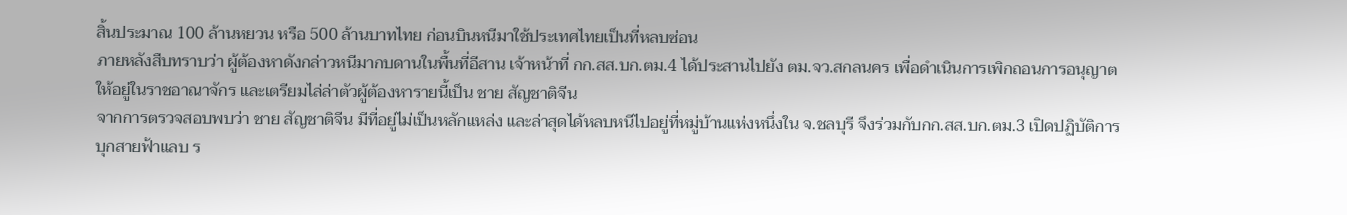สิ้นประมาณ 100 ล้านหยวน หรือ 500 ล้านบาทไทย ก่อนบินหนีมาใช้ประเทศไทยเป็นที่หลบซ่อน
ภายหลังสืบทราบว่า ผู้ต้องหาดังกล่าวหนีมากบดานในพื้นที่อีสาน เจ้าหน้าที่ กก.สส.บก.ตม.4 ได้ประสานไปยัง ตม.จว.สกลนคร เพื่อดำเนินการเพิกถอนการอนุญาตให้อยู่ในราชอาณาจักร และเตรียมไล่ล่าตัวผู้ต้องหารายนี้เป็น ชาย สัญชาติจีน
จากการตรวจสอบพบว่า ชาย สัญชาติจีน มีที่อยู่ไม่เป็นหลักแหล่ง และล่าสุดได้หลบหนีไปอยู่ที่หมู่บ้านแห่งหนึ่งใน จ.ชลบุรี จึงร่วมกับกก.สส.บก.ตม.3 เปิดปฏิบัติการบุกสายฟ้าแลบ ร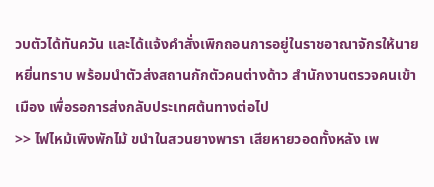วบตัวได้ทันควัน และได้แจ้งคำสั่งเพิกถอนการอยู่ในราชอาณาจักรให้นายหยิ่นทราบ พร้อมนำตัวส่งสถานกักตัวคนต่างด้าว สำนักงานตรวจคนเข้าเมือง เพื่อรอการส่งกลับประเทศต้นทางต่อไป
>> ไฟไหม้เพิงพักไม้ ขนำในสวนยางพารา เสียหายวอดทั้งหลัง เพ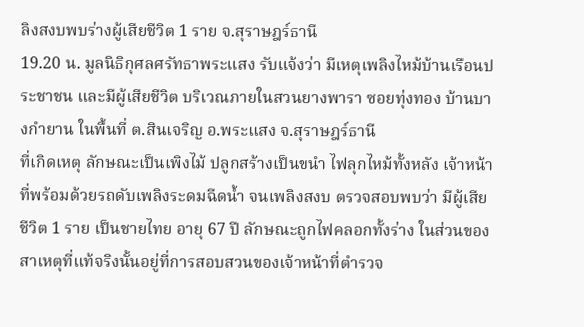ลิงสงบพบร่างผู้เสียชีวิต 1 ราย จ.สุราษฎร์ธานี
19.20 น. มูลนิธิกุศลศรัทธาพระแสง รับแจ้งว่า มีเหตุเพลิงไหม้บ้านเรือนประชาชน และมีผู้เสียชีวิต บริเวณภายในสวนยางพารา ซอยทุ่งทอง บ้านบางกำยาน ในพื้นที่ ต.สินเจริญ อ.พระแสง จ.สุราษฎร์ธานี
ที่เกิดเหตุ ลักษณะเป็นเพิงไม้ ปลูกสร้างเป็นขนำ ไฟลุกไหม้ทั้งหลัง เจ้าหน้าที่พร้อมด้วยรถดับเพลิงระดมฉีดน้ำ จนเพลิงสงบ ตรวจสอบพบว่า มีผู้เสียชีวิต 1 ราย เป็นชายไทย อายุ 67 ปี ลักษณะถูกไฟคลอกทั้งร่าง ในส่วนของสาเหตุที่แท้จริงนั้นอยู่ที่การสอบสวนของเจ้าหน้าที่ตำรวจ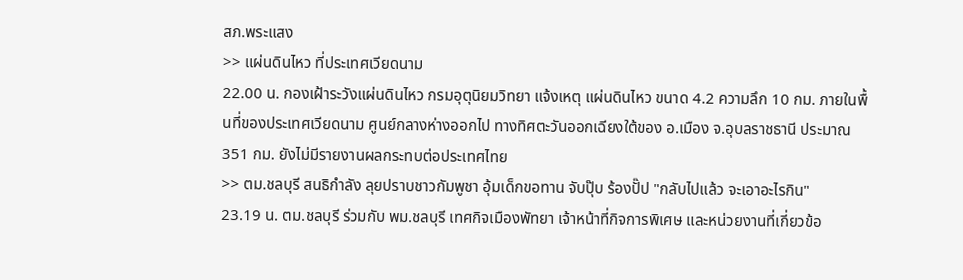สภ.พระแสง
>> แผ่นดินไหว ที่ประเทศเวียดนาม
22.00 น. กองเฝ้าระวังแผ่นดินไหว กรมอุตุนิยมวิทยา แจ้งเหตุ แผ่นดินไหว ขนาด 4.2 ความลึก 10 กม. ภายในพื้นที่ของประเทศเวียดนาม ศูนย์กลางห่างออกไป ทางทิศตะวันออกเฉียงใต้ของ อ.เมือง จ.อุบลราชธานี ประมาณ 351 กม. ยังไม่มีรายงานผลกระทบต่อประเทศไทย
>> ตม.ชลบุรี สนธิกำลัง ลุยปราบชาวกัมพูชา อุ้มเด็กขอทาน จับปุ๊บ ร้องปั๊ป "กลับไปแล้ว จะเอาอะไรกิน"
23.19 น. ตม.ชลบุรี ร่วมกับ พม.ชลบุรี เทศกิจเมืองพัทยา เจ้าหน้าที่กิจการพิเศษ และหน่วยงานที่เกี่ยวข้อ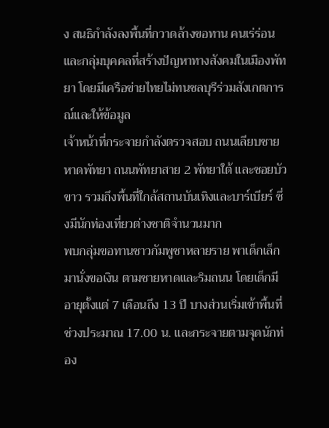ง สนธิกำลังลงพื้นที่กวาดล้างขอทาน คนเร่ร่อน และกลุ่มบุคคลที่สร้างปัญหาทางสังคมในเมืองพัทยา โดยมีเครือข่ายไทยไม่ทนชลบุรีร่วมสังเกตการณ์และให้ข้อมูล
เจ้าหน้าที่กระจายกำลังตรวจสอบ ถนนเลียบชายหาดพัทยา ถนนพัทยาสาย 2 พัทยาใต้ และซอยบัวขาว รวมถึงพื้นที่ใกล้สถานบันเทิงและบาร์เบียร์ ซึ่งมีนักท่องเที่ยวต่างชาติจำนวนมาก
พบกลุ่มขอทานชาวกัมพูชาหลายราย พาเด็กเล็กมานั่งขอเงิน ตามชายหาดและริมถนน โดยเด็กมีอายุตั้งแต่ 7 เดือนถึง 13 ปี บางส่วนเริ่มเข้าพื้นที่ช่วงประมาณ 17.00 น. และกระจายตามจุดนักท่อง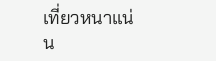เที่ยวหนาแน่น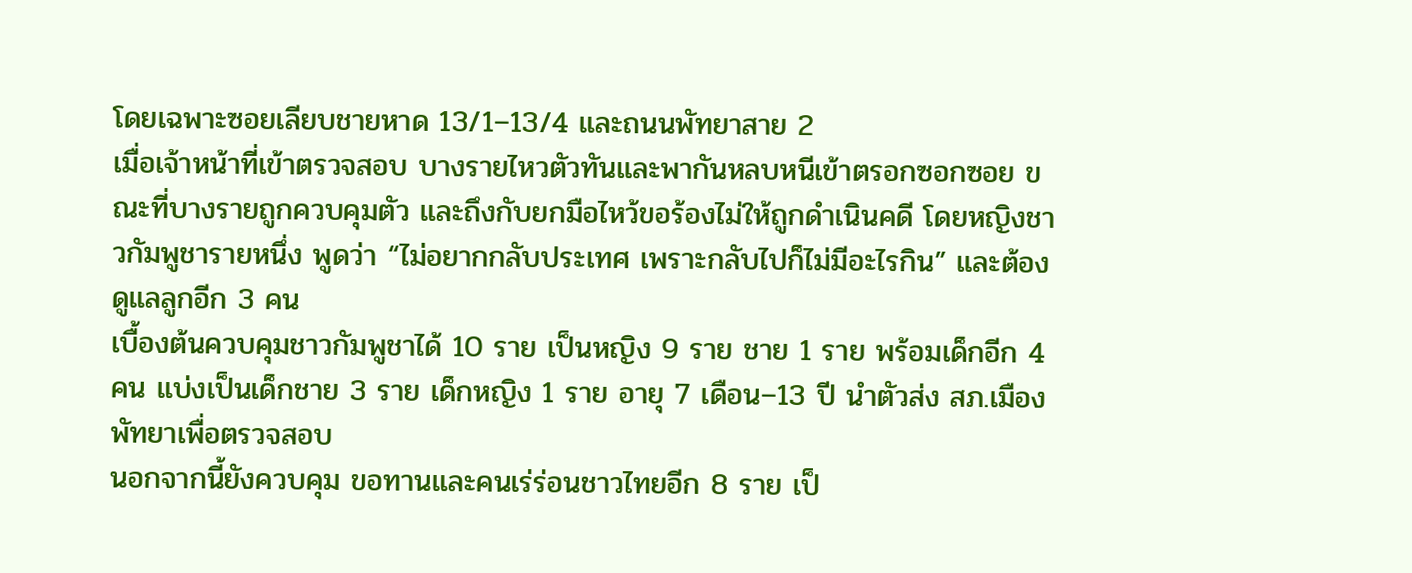โดยเฉพาะซอยเลียบชายหาด 13/1–13/4 และถนนพัทยาสาย 2
เมื่อเจ้าหน้าที่เข้าตรวจสอบ บางรายไหวตัวทันและพากันหลบหนีเข้าตรอกซอกซอย ขณะที่บางรายถูกควบคุมตัว และถึงกับยกมือไหว้ขอร้องไม่ให้ถูกดำเนินคดี โดยหญิงชาวกัมพูชารายหนึ่ง พูดว่า “ไม่อยากกลับประเทศ เพราะกลับไปก็ไม่มีอะไรกิน” และต้องดูแลลูกอีก 3 คน
เบื้องต้นควบคุมชาวกัมพูชาได้ 10 ราย เป็นหญิง 9 ราย ชาย 1 ราย พร้อมเด็กอีก 4 คน แบ่งเป็นเด็กชาย 3 ราย เด็กหญิง 1 ราย อายุ 7 เดือน–13 ปี นำตัวส่ง สภ.เมืองพัทยาเพื่อตรวจสอบ
นอกจากนี้ยังควบคุม ขอทานและคนเร่ร่อนชาวไทยอีก 8 ราย เป็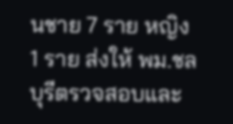นชาย 7 ราย หญิง 1 ราย ส่งให้ พม.ชลบุรีตรวจสอบและ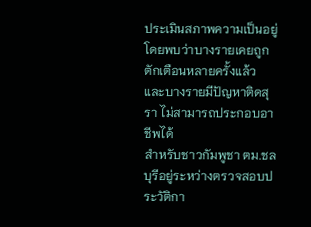ประเมินสภาพความเป็นอยู่ โดยพบว่าบางรายเคยถูกตักเตือนหลายครั้งแล้ว และบางรายมีปัญหาติดสุรา ไม่สามารถประกอบอาชีพได้
สำหรับชาวกัมพูชา ตม.ชลบุรีอยู่ระหว่างตรวจสอบประวัติกา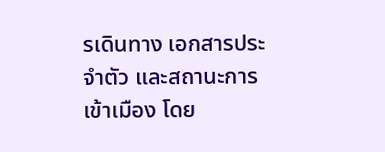รเดินทาง เอกสารประจำตัว และสถานะการเข้าเมือง โดย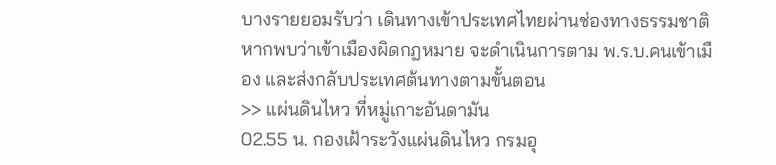บางรายยอมรับว่า เดินทางเข้าประเทศไทยผ่านช่องทางธรรมชาติ หากพบว่าเข้าเมืองผิดกฎหมาย จะดำเนินการตาม พ.ร.บ.คนเข้าเมือง และส่งกลับประเทศต้นทางตามขั้นตอน
>> แผ่นดินไหว ที่หมู่เกาะอันดามัน
02.55 น. กองเฝ้าระวังแผ่นดินไหว กรมอุ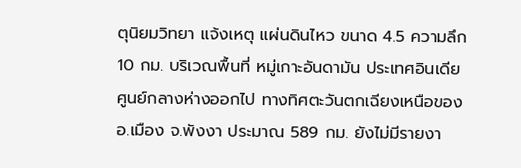ตุนิยมวิทยา แจ้งเหตุ แผ่นดินไหว ขนาด 4.5 ความลึก 10 กม. บริเวณพื้นที่ หมู่เกาะอันดามัน ประเทศอินเดีย ศูนย์กลางห่างออกไป ทางทิศตะวันตกเฉียงเหนือของ อ.เมือง จ.พังงา ประมาณ 589 กม. ยังไม่มีรายงา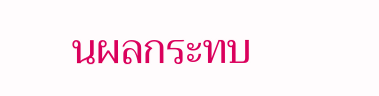นผลกระทบ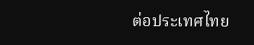ต่อประเทศไทย